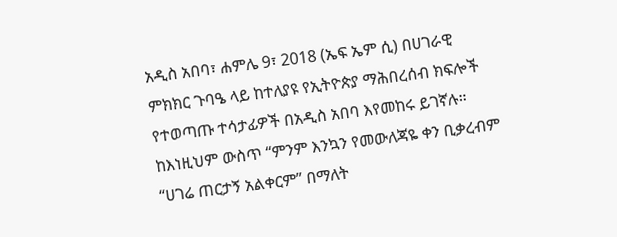አዲስ አበባ፣ ሐምሌ 9፣ 2018 (ኤፍ ኤም ሲ) በሀገራዊ ምክክር ጉባዔ ላይ ከተለያዩ የኢትዮጵያ ማሕበረሰብ ክፍሎች የተወጣጡ ተሳታፊዎች በአዲስ አበባ እየመከሩ ይገኛሉ።
ከእነዚህም ውስጥ “ምንም እንኳን የመውለጃዬ ቀን ቢቃረብም “ሀገሬ ጠርታኝ አልቀርም” በማለት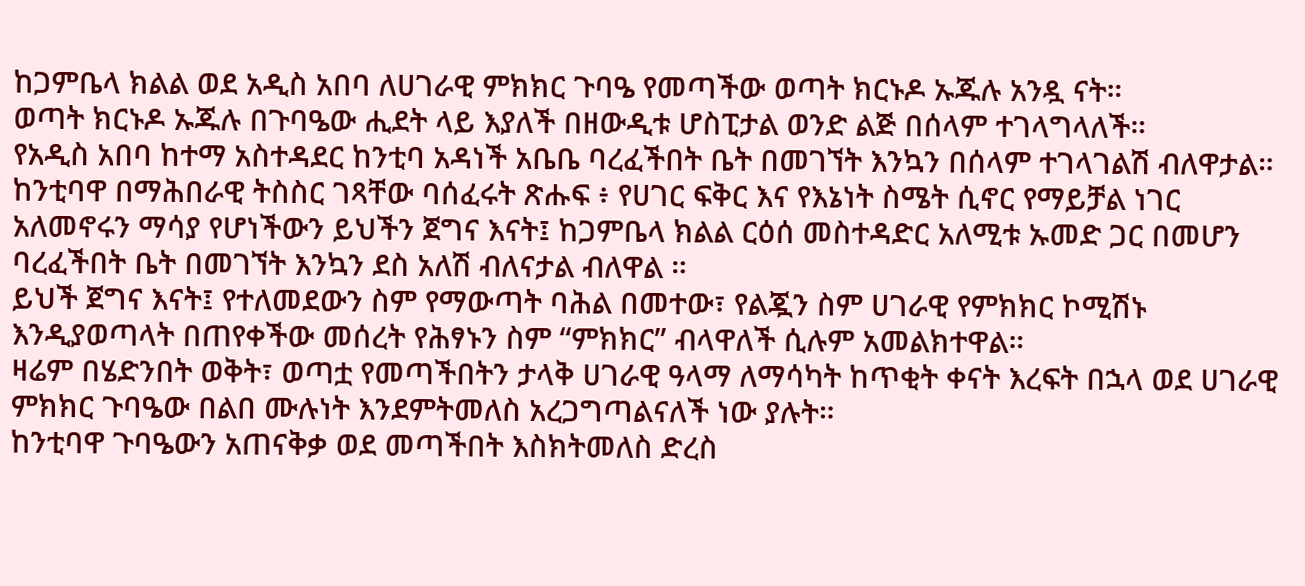ከጋምቤላ ክልል ወደ አዲስ አበባ ለሀገራዊ ምክክር ጉባዔ የመጣችው ወጣት ክርኑዶ ኡጁሉ አንዷ ናት።
ወጣት ክርኑዶ ኡጁሉ በጉባዔው ሒደት ላይ እያለች በዘውዲቱ ሆስፒታል ወንድ ልጅ በሰላም ተገላግላለች።
የአዲስ አበባ ከተማ አስተዳደር ከንቲባ አዳነች አቤቤ ባረፈችበት ቤት በመገኘት እንኳን በሰላም ተገላገልሽ ብለዋታል።
ከንቲባዋ በማሕበራዊ ትስስር ገጻቸው ባሰፈሩት ጽሑፍ ፥ የሀገር ፍቅር እና የእኔነት ስሜት ሲኖር የማይቻል ነገር አለመኖሩን ማሳያ የሆነችውን ይህችን ጀግና እናት፤ ከጋምቤላ ክልል ርዕሰ መስተዳድር አለሚቱ ኡመድ ጋር በመሆን ባረፈችበት ቤት በመገኘት እንኳን ደስ አለሽ ብለናታል ብለዋል ።
ይህች ጀግና እናት፤ የተለመደውን ስም የማውጣት ባሕል በመተው፣ የልጇን ስም ሀገራዊ የምክክር ኮሚሽኑ እንዲያወጣላት በጠየቀችው መሰረት የሕፃኑን ስም “ምክክር” ብላዋለች ሲሉም አመልክተዋል።
ዛሬም በሄድንበት ወቅት፣ ወጣቷ የመጣችበትን ታላቅ ሀገራዊ ዓላማ ለማሳካት ከጥቂት ቀናት እረፍት በኋላ ወደ ሀገራዊ ምክክር ጉባዔው በልበ ሙሉነት እንደምትመለስ አረጋግጣልናለች ነው ያሉት።
ከንቲባዋ ጉባዔውን አጠናቅቃ ወደ መጣችበት እስክትመለስ ድረስ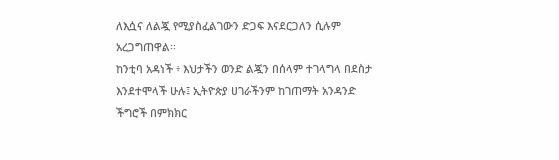ለእሷና ለልጇ የሚያስፈልገውን ድጋፍ እናደርጋለን ሲሉም አረጋግጠዋል፡፡
ከንቲባ አዳነች ፥ እህታችን ወንድ ልጇን በሰላም ተገላግላ በደስታ እንደተሞላች ሁሉ፤ ኢትዮጵያ ሀገራችንም ከገጠማት አንዳንድ ችግሮች በምክክር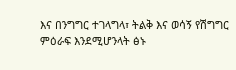እና በንግግር ተገላግላ፣ ትልቅ እና ወሳኝ የሽግግር ምዕራፍ እንደሚሆንላት ፅኑ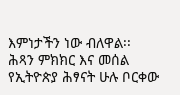እምነታችን ነው ብለዋል፡፡
ሕጻን ምክክር እና መሰል የኢትዮጵያ ሕፃናት ሁሉ ቦርቀው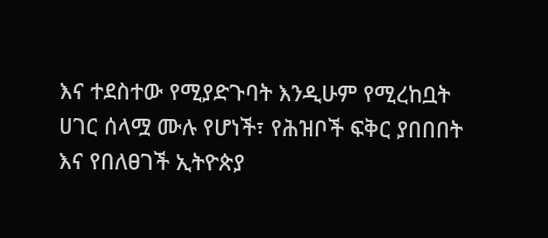እና ተደስተው የሚያድጉባት እንዲሁም የሚረከቧት ሀገር ሰላሟ ሙሉ የሆነች፣ የሕዝቦች ፍቅር ያበበበት እና የበለፀገች ኢትዮጵያ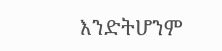እንድትሆንም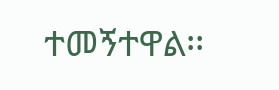ተመኝተዋል፡፡